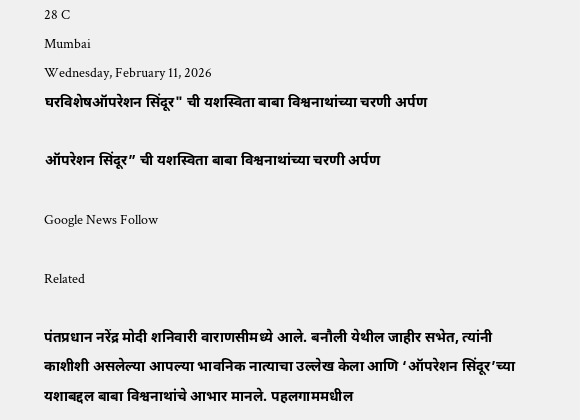28 C
Mumbai
Wednesday, February 11, 2026
घरविशेषऑपरेशन सिंदूर" ची यशस्विता बाबा विश्वनाथांच्या चरणी अर्पण

ऑपरेशन सिंदूर” ची यशस्विता बाबा विश्वनाथांच्या चरणी अर्पण

Google News Follow

Related

पंतप्रधान नरेंद्र मोदी शनिवारी वाराणसीमध्ये आले. बनौली येथील जाहीर सभेत, त्यांनी काशीशी असलेल्या आपल्या भावनिक नात्याचा उल्लेख केला आणि ‘ऑपरेशन सिंदूर’च्या यशाबद्दल बाबा विश्वनाथांचे आभार मानले. पहलगाममधील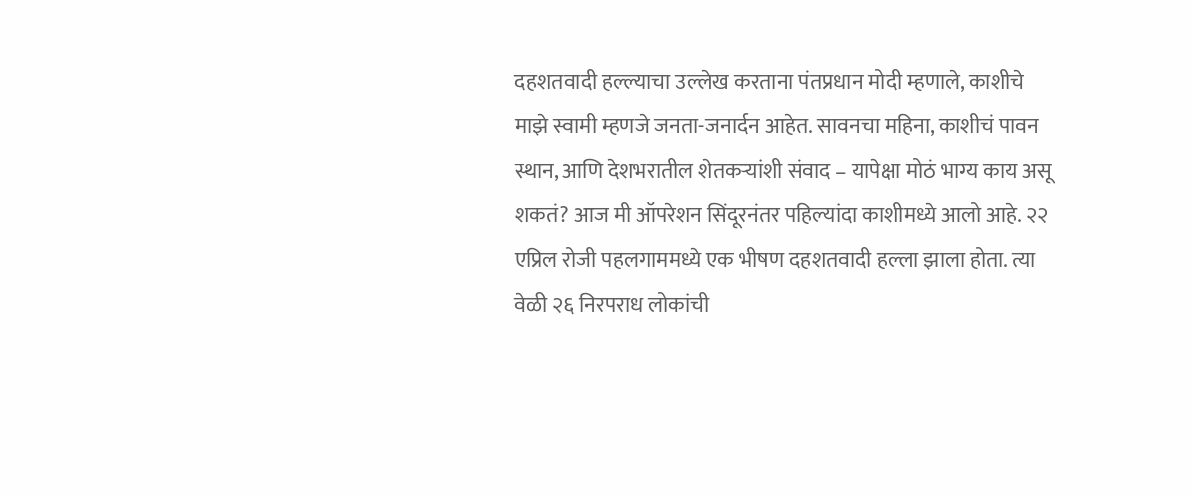दहशतवादी हल्ल्याचा उल्लेख करताना पंतप्रधान मोदी म्हणाले, काशीचे माझे स्वामी म्हणजे जनता-जनार्दन आहेत. सावनचा महिना, काशीचं पावन स्थान, आणि देशभरातील शेतकऱ्यांशी संवाद – यापेक्षा मोठं भाग्य काय असू शकतं? आज मी ऑपरेशन सिंदूरनंतर पहिल्यांदा काशीमध्ये आलो आहे. २२ एप्रिल रोजी पहलगाममध्ये एक भीषण दहशतवादी हल्ला झाला होता. त्या वेळी २६ निरपराध लोकांची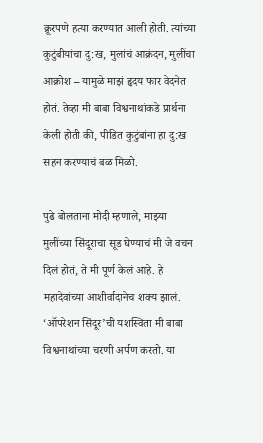क्रूरपणे हत्या करण्यात आली होती. त्यांच्या कुटुंबीयांचा दु:ख, मुलांचं आक्रंदन, मुलींचा आक्रोश – यामुळे माझं हृदय फार वेदनेत होतं. तेव्हा मी बाबा विश्वनाथांकडे प्रार्थना केली होती की, पीडित कुटुंबांना हा दु:ख सहन करण्याचं बळ मिळो.

पुढे बोलताना मोदी म्हणाले, माझ्या मुलींच्या सिंदूराचा सूड घेण्याचं मी जे वचन दिलं होतं, ते मी पूर्ण केलं आहे. हे महादेवांच्या आशीर्वादानेच शक्य झालं. ‘ऑपरेशन सिंदूर’ची यशस्विता मी बाबा विश्वनाथांच्या चरणी अर्पण करतो. या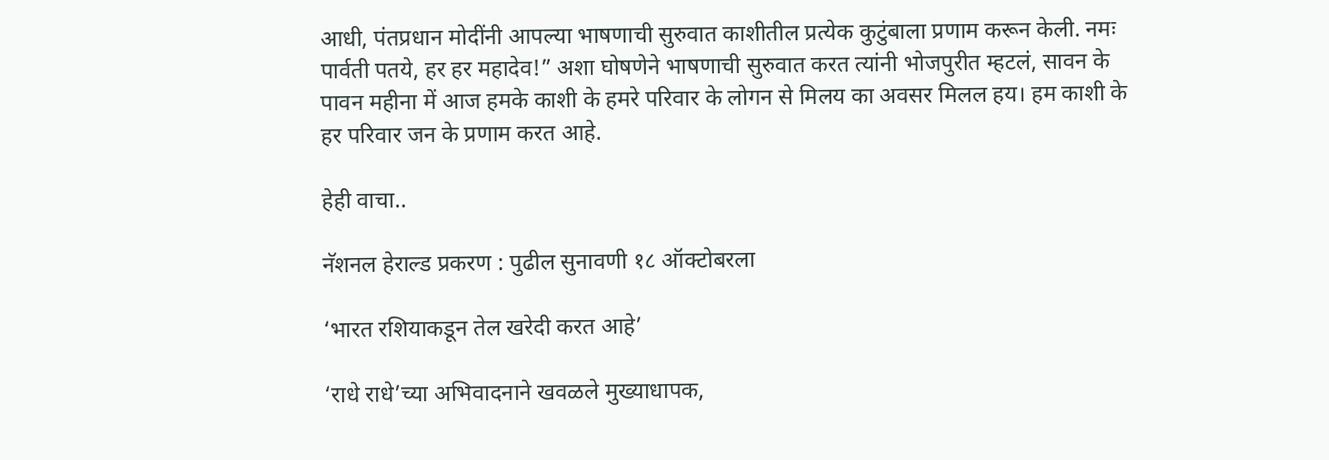आधी, पंतप्रधान मोदींनी आपल्या भाषणाची सुरुवात काशीतील प्रत्येक कुटुंबाला प्रणाम करून केली. नमः पार्वती पतये, हर हर महादेव!” अशा घोषणेने भाषणाची सुरुवात करत त्यांनी भोजपुरीत म्हटलं, सावन के पावन महीना में आज हमके काशी के हमरे परिवार के लोगन से मिलय का अवसर मिलल हय। हम काशी के हर परिवार जन के प्रणाम करत आहे.

हेही वाचा..

नॅशनल हेराल्ड प्रकरण : पुढील सुनावणी १८ ऑक्टोबरला

‘भारत रशियाकडून तेल खरेदी करत आहे’

‘राधे राधे’च्या अभिवादनाने खवळले मुख्याधापक,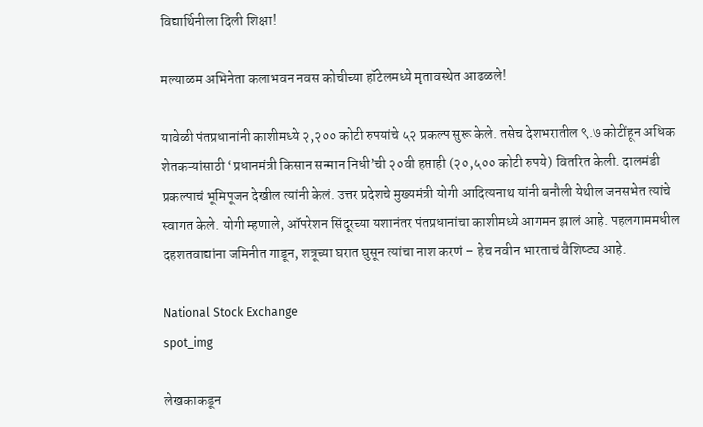विद्यार्थिनीला दिली शिक्षा!

मल्याळम अभिनेता कलाभवन नवस कोचीच्या हॉटेलमध्ये मृतावस्थेत आढळले!

यावेळी पंतप्रधानांनी काशीमध्ये २,२०० कोटी रुपयांचे ५२ प्रकल्प सुरू केले. तसेच देशभरातील ९.७ कोटींहून अधिक शेतकऱ्यांसाठी ‘प्रधानमंत्री किसान सन्मान निधी’ची २०वी हप्ताही (२०,५०० कोटी रुपये) वितरित केली. दालमंडी प्रकल्पाचं भूमिपूजन देखील त्यांनी केलं. उत्तर प्रदेशचे मुख्यमंत्री योगी आदित्यनाथ यांनी बनौली येथील जनसभेत त्यांचे स्वागत केले. योगी म्हणाले, ऑपरेशन सिंदूरच्या यशानंतर पंतप्रधानांचा काशीमध्ये आगमन झालं आहे. पहलगाममधील दहशतवाद्यांना जमिनीत गाडून, शत्रूच्या घरात घुसून त्यांचा नाश करणं – हेच नवीन भारताचं वैशिष्ट्य आहे.

National Stock Exchange
spot_img

लेखकाकडून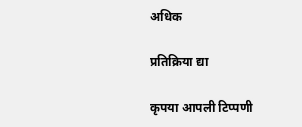अधिक

प्रतिक्रिया द्या

कृपया आपली टिप्पणी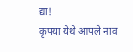द्या!
कृपया येथे आपले नाव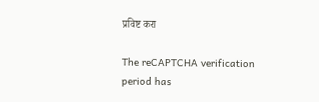प्रविष्ट करा

The reCAPTCHA verification period has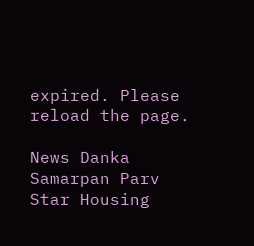expired. Please reload the page.

News Danka Samarpan Parv
Star Housing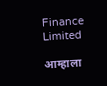Finance Limited

आम्हाला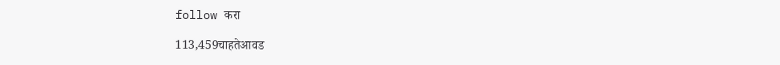follow करा

113,459चाहतेआवड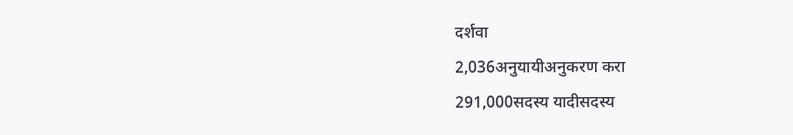दर्शवा
2,036अनुयायीअनुकरण करा
291,000सदस्य यादीसदस्य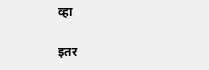व्हा

इतर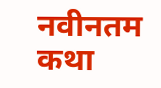नवीनतम कथा